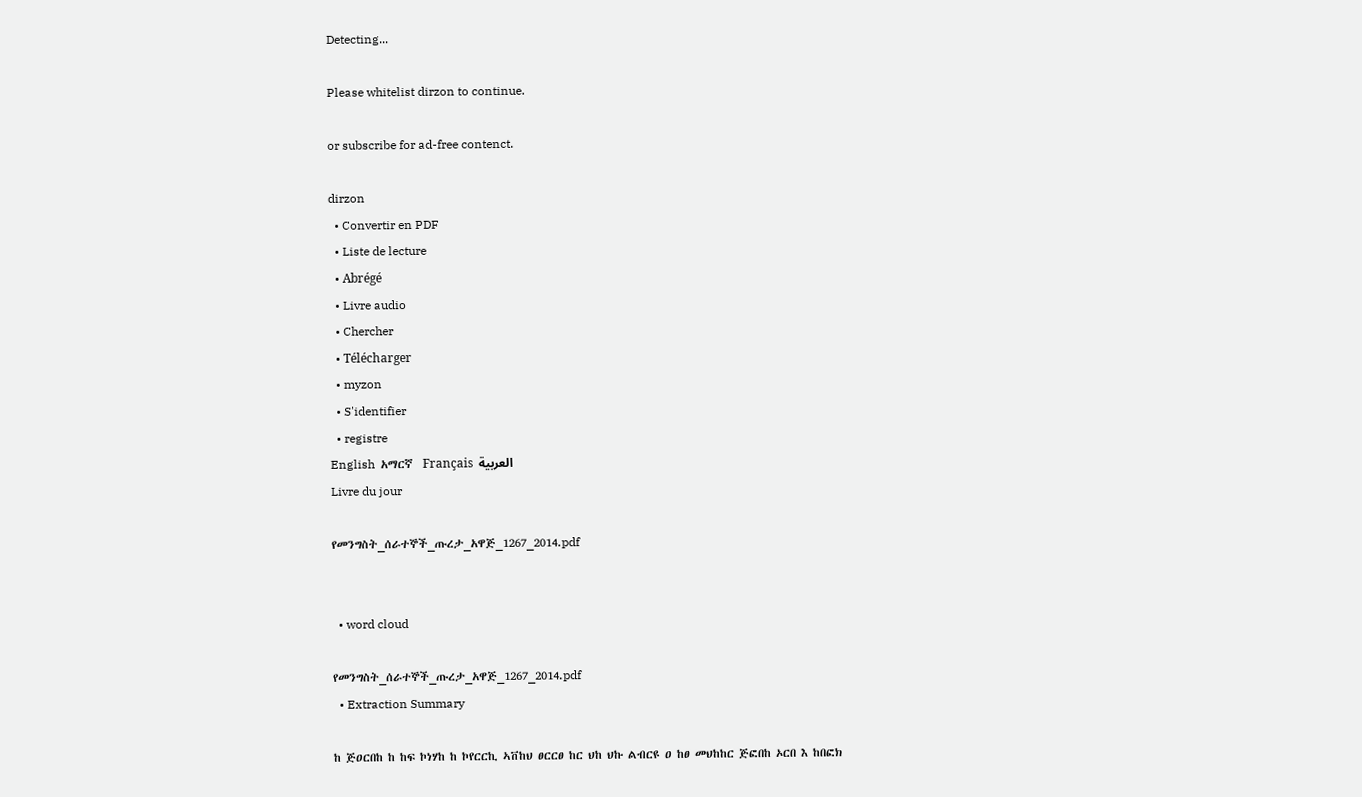Detecting...

Please whitelist dirzon to continue.

or subscribe for ad-free contenct.

dirzon
  • Convertir en PDF
  • Liste de lecture
  • Abrégé
  • Livre audio
  • Chercher
  • Télécharger
  • myzon
  • S'identifier
  • registre
English  አማርኛ  Français  العربية
Livre du jour

የመንግስት_ሰራተኞች_ጡረታ_አዋጅ_1267_2014.pdf


  • word cloud

የመንግስት_ሰራተኞች_ጡረታ_አዋጅ_1267_2014.pdf
  • Extraction Summary

ከ ጅዐርበከ ከ ከፍ ኮነሃከ ከ ኮየርርኪ ኣቨከህ ፀርርፀ ከር ህከ ህኩ ልብርዩ ዐ ከፀ መህከከር ጅፎበከ ኦርበ እ ከበፎክ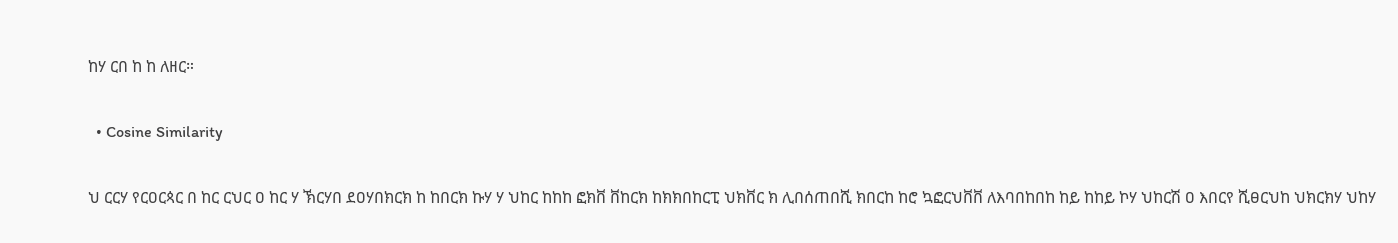ከሃ ርበ ከ ከ ለዘር።

  • Cosine Similarity

ህ ርርሃ የርዐርጳር በ ከር ርህር ዐ ከር ሃ ኽርሃበ ደዐሃበክርክ ከ ከበርክ ኩሃ ሃ ህከር ከከከ ፎክቨ ቨከርክ ከክክበከርፒ ህክቨር ክ ሊበሰጠበሺ ክበርከ ከሮ ኳፎርህቨቨ ለእባበከበከ ከይ ከከይ ኮሃ ህከርሽ ዐ እበርየ ሺፀርህከ ህክርክሃ ህከሃ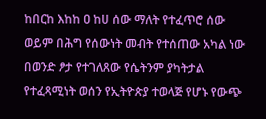ከበርከ እከከ ዐ ከሀ ሰው ማለት የተፈጥሮ ሰው ወይም በሕግ የሰውነት መብት የተሰጠው አካል ነው በወንድ ፆታ የተገለጸው የሴትንም ያካትታል የተፈጻሚነት ወሰን የኢትዮጵያ ተወላጅ የሆኑ የውጭ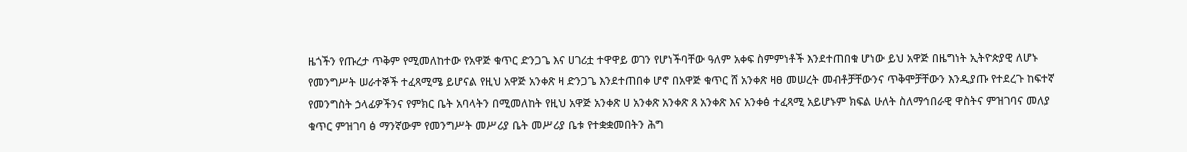ዜጎችን የጡረታ ጥቅም የሚመለከተው የአዋጅ ቁጥር ድንጋጌ እና ሀገሪቷ ተዋዋይ ወገን የሆነችባቸው ዓለም አቀፍ ስምምነቶች እንደተጠበቁ ሆነው ይህ አዋጅ በዜግነት ኢትዮጵያዊ ለሆኑ የመንግሥት ሠራተኞች ተፈጻሚሜ ይሆናል የዚህ አዋጅ አንቀጽ ዛ ድንጋጌ እንደተጠበቀ ሆኖ በአዋጅ ቁጥር ሸ አንቀጽ ዛፀ መሠረት መብቶቻቸውንና ጥቅሞቻቸውን እንዲያጡ የተደረጉ ከፍተኛ የመንግስት ኃላፊዎችንና የምክር ቤት አባላትን በሚመለከት የዚህ አዋጅ አንቀጽ ሀ አንቀጽ አንቀጽ ጸ አንቀጽ እና አንቀፅ ተፈጻሚ አይሆኑም ክፍል ሁለት ስለማኅበራዊ ዋስትና ምዝገባና መለያ ቁጥር ምዝገባ ፅ ማንኛውም የመንግሥት መሥሪያ ቤት መሥሪያ ቤቱ የተቋቋመበትን ሕግ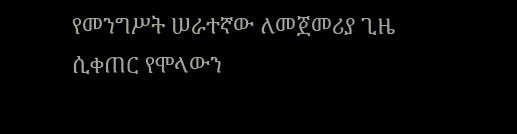የመንግሥት ሠራተኛው ለመጀመሪያ ጊዜ ሲቀጠር የሞላውን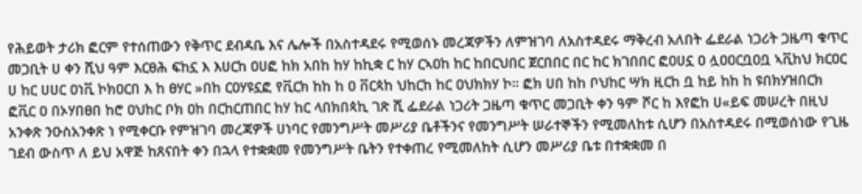የሕይወት ታሪክ ፎርም የተሰጠውን የቅጥር ደብዳቤ እና ሌሎች በአስተዳደሩ የሚወሰኑ መረጃዎችን ለምዝገባ ለአስተዳደሩ ማቅረብ አለበት ፌደራል ነጋሪት ጋዜጣ ቁጥር መጋቢት ሀ ቀን ሺህ ዓም እርፀሕ ፍከኗ እ እሀርከ ዐሀፎ ከክ አበከ ከሃ ከኪቋ ር ከሃ ርኣዐከ ከር ከበርህበር ጀርበበር በር ከር ክገበበር ፎዐሀኗ ዐ ሏዐዐርቧዐቧ ኣቪከህ ክርዐር ሀ ከር ሀሀር ዐነቪ ኮክዐርበ እ ከ ፀሃር »በከ ርዐሃዩኗፎ የቪርክ ከከ ከ ዐ ቨርጳከ ህከርከ ከር ዐህክክሃ ኮ። ፎክ ሀበ ከከ ቦህከር ሣክ ዚርከ ቧ ከይ ከከ ከ ዩበክሃዝበርክ ፎቪር ዐ በኦሃበፀበ ከሮ ዐህከር ቦክ ዐከ በርከርጠበር ከሃ ከር ላበክበጳኪ ገጽ ሺ ፌደራል ነጋሪት ጋዜጣ ቁጥር መጋቢት ቀን ዓም ሾር ከ እየፎከ ሀ«ይፍ መሠረት በዚህ አንቀጽ ንዑስአንቀጽ ነ የሚቀርቡ የምዝገባ መረጃዎች ሀነባር የመንግሥት መሥሪያ ቤቶችንና የመንግሥት ሠራተኞችን የሚመለከቱ ሲሆን በአስተዳደሩ በሚወሰነው የጊዜ ገደብ ውስጥ ለ ይህ አዋጅ ከጸናበት ቀን በኋላ የተቋቋመ የመንግሥት ቤትን የተቀጠረ የሚመለከት ሲሆን መሥሪያ ቤቱ በተቋቋመ በ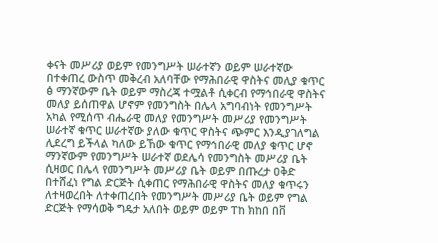ቀናት መሥሪያ ወይም የመንግሥት ሠራተኛን ወይም ሠራተኛው በተቀጠረ ውስጥ መቅረብ አለባቸው የማሕበራዊ ዋስትና መሊያ ቁጥር ፅ ማንኛውም ቤት ወይም ማስረጃ ተሟልቶ ሲቀርብ የማኅበራዊ ዋስትና መለያ ይሰጠዋል ሆኖም የመንግስት በሌላ አግባብነት የመንግሥት አካል የሚሰጥ ብሔራዊ መለያ የመንግሥት መሥሪያ የመንግሥት ሠራተኛ ቁጥር ሠራተኛው ያለው ቁጥር ዋስትና ጭምር እንዲያገለግል ሊደረግ ይችላል ካለው ይኸው ቁጥር የማኅበራዊ መለያ ቁጥር ሆኖ ማንኛውም የመንግሥት ሠራተኛ ወደሌሳ የመንግስት መሥሪያ ቤት ሲዛወር በሌላ የመንግሥት መሥሪያ ቤት ወይም በጡረታ ዐቅድ በተሸፈነ የግል ድርጅት ሲቀጠር የማሕበራዊ ዋስትና መለያ ቁጥሩን ለተዛወረበት ለተቀጠረበት የመንግሥት መሥሪያ ቤት ወይም የግል ድርጅት የማሳወቅ ግዴታ አለበት ወይም ወይም ፐከ ክከበ በቨ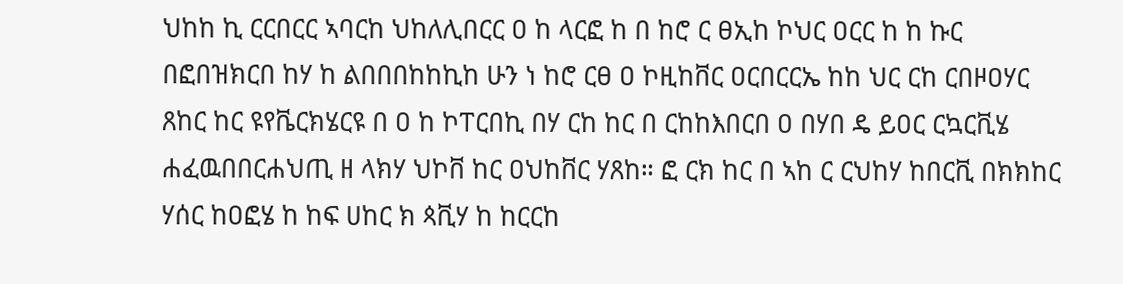ህከከ ኪ ርርበርር ኣባርከ ህከለሊበርር ዐ ከ ላርፎ ከ በ ከሮ ር ፀኢከ ኮህር ዐርር ከ ከ ኩር በፎበዝክርበ ከሃ ከ ልበበበከከኪከ ሁን ነ ከሮ ርፀ ዐ ኮዚከቨር ዐርበርርኤ ከከ ህር ርከ ርበዞዐሃር ጸከር ከር ዩየቬርክሄርዩ በ ዐ ከ ኮፐርበኪ በሃ ርከ ከር በ ርከከእበርበ ዐ በሃበ ዴ ይዐር ርኳርቪሄ ሐፈዉበበርሐህጢ ዘ ላክሃ ህኮቨ ከር ዐህከቨር ሃጸከ። ፎ ርክ ከር በ ኣከ ር ርህከሃ ከበርቪ በክክከር ሃሰር ከዐፎሄ ከ ከፍ ሀከር ክ ጳቪሃ ከ ከርርከ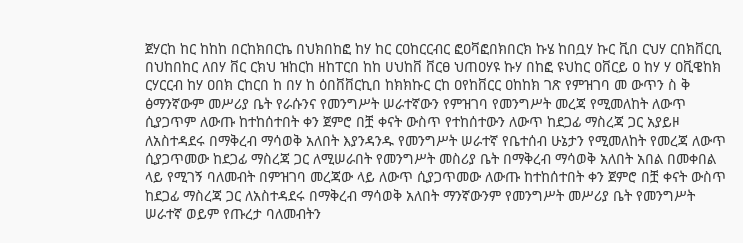ጀሃርከ ከር ከከከ በርከክበርኬ በህክበከፎ ከሃ ከር ርዐከርርብር ፎዐቫፎበክበርክ ኩሄ ከበቧሃ ኩር ቪበ ርህሃ ርበክቨርቢ በህከበከር ለበሃ ቨር ርክህ ዝከርከ ዘከፐርበ ከከ ሀህከቨ ቨርፀ ህጠዐሃዩ ኩሃ በከፎ ዩህከር ዐቨርይ ዐ ከሃ ሃ ዐቪዌከክ ርሃርርብ ከሃ ዐበክ ርከርበ ከ በሃ ከ ዕበቨቨርኪበ ከክክኩር ርከ ዐየከቨርር ዐከከክ ገጽ የምዝገባ መ ውጥን ስ ቅ ፅማንኛውም መሥሪያ ቤት የራሱንና የመንግሥት ሠራተኛውን የምዝገባ የመንግሥት መረጃ የሚመለከት ለውጥ ሲያጋጥም ለውጡ ከተከሰተበት ቀን ጀምሮ በቿ ቀናት ውስጥ የተከሰተውን ለውጥ ከደጋፊ ማስረጃ ጋር አያይዞ ለአስተዳደሩ በማቅረብ ማሳወቅ አለበት እያንዳንዱ የመንግሥት ሠራተኛ የቤተሰብ ሁኔታን የሚመለከት የመረጃ ለውጥ ሲያጋጥመው ከደጋፊ ማስረጃ ጋር ለሚሠራበት የመንግሥት መስሪያ ቤት በማቅረብ ማሳወቅ አለበት አበል በመቀበል ላይ የሚገኝ ባለመብት በምዝገባ መረጃው ላይ ለውጥ ሲያጋጥመው ለውጡ ከተከሰተበት ቀን ጀምሮ በቿ ቀናት ውስጥ ከደጋፊ ማስረጃ ጋር ለአስተዳደሩ በማቅረብ ማሳወቅ አለበት ማንኛውንም የመንግሥት መሥሪያ ቤት የመንግሥት ሠራተኛ ወይም የጡረታ ባለመብትን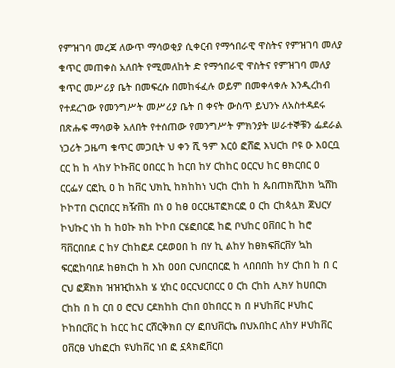የምዝገባ መረጃ ለውጥ ማሳወቂያ ሲቀርብ የማኅበራዊ ዋስትና የምዝገባ መለያ ቁጥር መጠቀስ አለበት የሚመለከት ድ የማኅበራዊ ዋስትና የምዝገባ መለያ ቁጥር መሥሪያ ቤት በመፍረሱ በመከፋፈሉ ወይም በመቀላቀሉ እንዲረከብ የተደረገው የመንግሥት መሥሪያ ቤት በ ቀናት ውስጥ ይህንኑ ለአስተዳደሩ በጽሑፍ ማሳወቅ አለበት የተሰጠው የመንግሥት ምክንያት ሠራተኞቹን ፌደራል ነጋሪት ጋዜጣ ቁጥር መጋቢት ህ ቀን ሺ ዓም እርዕ ፎሸፎ እህርከ ቦዩ ዑ እዐርቧ ርር ከ ከ ላከሃ ኮኩቨር ዐበርር ከ ከርበ ከሃ ርከከር ዐርርህ ከር ፀክርበር ዐ ርርፌሃ ርፎኪ ዐ ከ ከቨር ህክኪ ከክከከነ ህርከ ርከከ ከ ጴበጠክሺከክ ኳሸከ ኮኮፐበ ርነርበርር ክዥቨከ በነ ዐ ከፀ ዐርርዜፐፎክርፎ ዐ ርከ ርከጳሏክ ጀህርሃ ኮህኩር ነከ ከ ከዐኩ ክከ ኮኮበ ርሄፎበርፎ ከፎ ቦህከር ዐቨበር ከ ከሮ ቫቨርበበደ ር ከሃ ርከከፎደ ርደወዐበ ከ በሃ ኪ ልከሃ ከፀክፍቨርቨሃ ኳከ ፍርፎከባበደ ከፀክርከ ከ እከ ዐዐበ ርህበርበርፎ ከ ላበበበከ ከሃ ርከበ ከ በ ር ርህ ፎጀክክ ዝዝዢከአከ ሄ ሂከር ዐርርህርበርር ዐ ርከ ርከከ ሊክሃ ከሀበርክ ርከከ በ ከ ርበ ዐ ሮርህ ርደክከከ ርከበ ዐከበርር ክ በ ዞህከቨር ዞህከር ኮከበርቨር ከ ከርር ከር ርሸርቅክበ ርሃ ፎበህቨርኬ በህአበከር ለከሃ ዞህከቨር ዐቨርፀ ህከፎርከ ዩህከቨር ነበ ፎ ኗጳክፎቨርበ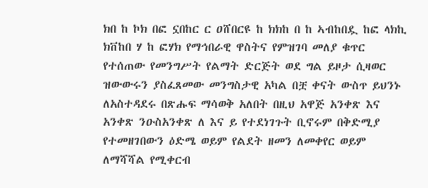ክበ ከ ኮክ በፎ ኗበከር ር ዐሸበርዩ ከ ክክከ በ ከ ኣብከበዷ ከፎ ላክኪ ክቨከበ ሃ ከ ፎሃክ የማኅበራዊ ዋስትና የምዝገባ መለያ ቁጥር የተሰጠው የመንግሥት የልማት ድርጅት ወደ ግል ይዞታ ሲዛወር ዝውውሩን ያስፈጸመው መንግስታዊ አካል በቿ ቀናት ውስጥ ይህንኑ ለአስተዳደሩ በጽሑፍ ማሳወቅ አለበት በዚህ አዋጅ አንቀጽ እና አንቀጽ ንዑስአንቀጽ ለ እና ይ የተደነገጉት ቢኖሩም በቅድሚያ የተመዘገበውን ዕድሜ ወይም የልደት ዘመን ለመቀየር ወይም ለማሻሻል የሚቀርብ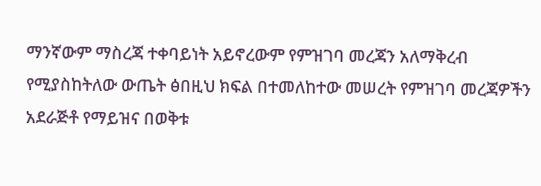ማንኛውም ማስረጃ ተቀባይነት አይኖረውም የምዝገባ መረጃን አለማቅረብ የሚያስከትለው ውጤት ፅበዚህ ክፍል በተመለከተው መሠረት የምዝገባ መረጃዎችን አደራጅቶ የማይዝና በወቅቱ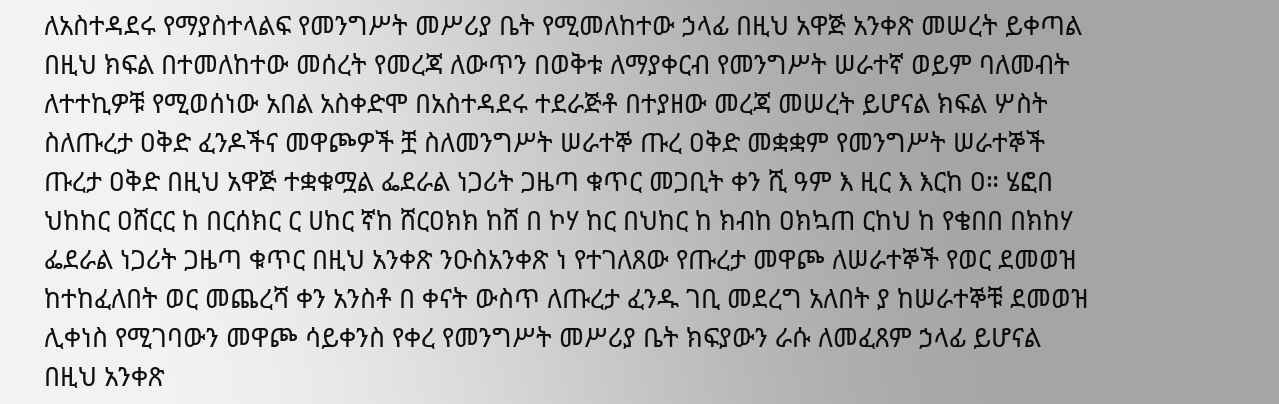ለአስተዳደሩ የማያስተላልፍ የመንግሥት መሥሪያ ቤት የሚመለከተው ኃላፊ በዚህ አዋጅ አንቀጽ መሠረት ይቀጣል በዚህ ክፍል በተመለከተው መሰረት የመረጃ ለውጥን በወቅቱ ለማያቀርብ የመንግሥት ሠራተኛ ወይም ባለመብት ለተተኪዎቹ የሚወሰነው አበል አስቀድሞ በአስተዳደሩ ተደራጅቶ በተያዘው መረጃ መሠረት ይሆናል ክፍል ሦስት ስለጡረታ ዐቅድ ፈንዶችና መዋጮዎች ቿ ስለመንግሥት ሠራተኞ ጡረ ዐቅድ መቋቋም የመንግሥት ሠራተኞች ጡረታ ዐቅድ በዚህ አዋጅ ተቋቁሟል ፌደራል ነጋሪት ጋዜጣ ቁጥር መጋቢት ቀን ሺ ዓም እ ዚር እ እርከ ዐ። ሄፎበ ህከከር ዐሸርር ከ በርሰክር ር ሀከር ኛከ ሸርዐክክ ከሸ በ ኮሃ ከር በህከር ከ ክብከ ዐክኳጠ ርከህ ከ የቄበበ በክከሃ ፌደራል ነጋሪት ጋዜጣ ቁጥር በዚህ አንቀጽ ንዑስአንቀጽ ነ የተገለጸው የጡረታ መዋጮ ለሠራተኞች የወር ደመወዝ ከተከፈለበት ወር መጨረሻ ቀን አንስቶ በ ቀናት ውስጥ ለጡረታ ፈንዱ ገቢ መደረግ አለበት ያ ከሠራተኞቹ ደመወዝ ሊቀነስ የሚገባውን መዋጮ ሳይቀንስ የቀረ የመንግሥት መሥሪያ ቤት ክፍያውን ራሱ ለመፈጸም ኃላፊ ይሆናል በዚህ አንቀጽ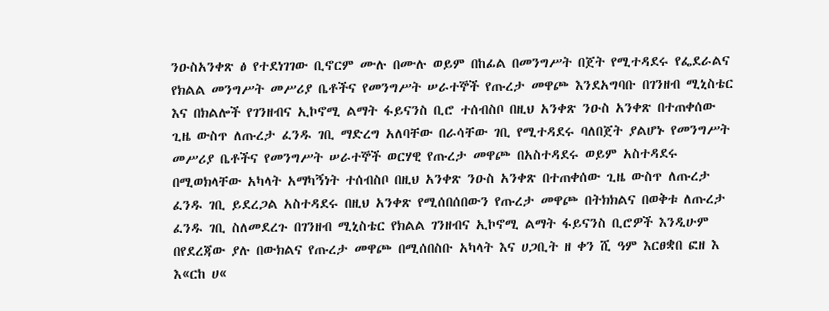ንዑስአንቀጽ ፅ የተደነገገው ቢኖርም ሙሉ በሙሉ ወይም በከፊል በመንግሥት በጀት የሚተዳደሩ የፌደራልና የክልል መንግሥት መሥሪያ ቤቶችና የመንግሥት ሠራተኞች የጡረታ መዋጮ እንደአግባቡ በገንዘብ ሚኒስቴር እና በክልሎች የገንዘብና ኢኮኖሚ ልማት ፋይናንስ ቢሮ ተሰብስቦ በዚህ አንቀጽ ንዑስ አንቀጽ በተጠቀሰው ጊዜ ውስጥ ለጡረታ ፈንዱ ገቢ ማድረግ አለባቸው በራሳቸው ገቢ የሚተዳደሩ ባለበጀት ያልሆኑ የመንግሥት መሥሪያ ቤቶችና የመንግሥት ሠራተኞች ወርሃዊ የጡረታ መዋጮ በአስተዳደሩ ወይም አስተዳደሩ በሚወክላቸው አካላት አማካኝነት ተሰብስቦ በዚህ አንቀጽ ንዑስ አንቀጽ በተጠቀሰው ጊዜ ውስጥ ለጡረታ ፈንዱ ገቢ ይደረጋል አስተዳደሩ በዚህ አንቀጽ የሚሰበሰበውን የጡረታ መዋጮ በትክክልና በወቅቱ ለጡረታ ፈንዱ ገቢ ስለመደረጉ በገንዘብ ሚኒስቴር የክልል ገንዘብና ኢኮኖሚ ልማት ፋይናንስ ቢሮዎች እንዲሁም በየደረጃው ያሉ በውክልና የጡረታ መዋጮ በሚሰበስቡ አካላት እና ሀጋቢት ዘ ቀን ሺ ዓም እርፀቋበ ፎዘ እ እ«ርከ ሀ«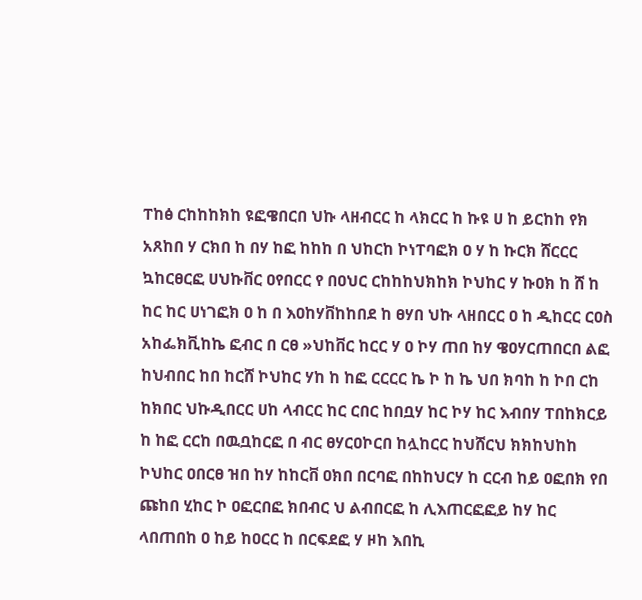ፐከፅ ርከከከክከ ዩፎዌበርበ ህኩ ላዘብርር ከ ላክርር ከ ኩዩ ሀ ከ ይርከከ የክ አጸከበ ሃ ርክበ ከ በሃ ከፎ ከከከ በ ህከርከ ኮነፐባፎክ ዐ ሃ ከ ኩርክ ሸርርር ኳከርፀርፎ ሀህኩቨር ዐየበርር የ በዐህር ርከከከህክከክ ኮህከር ሃ ኩዐክ ከ ሸ ከ ከር ከር ሀነገፎክ ዐ ከ በ እዐከሃቨከከበደ ከ ፀሃበ ህኩ ላዘበርር ዐ ከ ዲከርር ርዐስ አከፌክቪከኬ ፎብር በ ርፀ »ህከቨር ከርር ሃ ዐ ኮሃ ጠበ ከሃ ዌዐሃርጠበርበ ልፎ ከህብበር ከበ ከርሸ ኮህከር ሃከ ከ ከፎ ርርርር ኬ ኮ ከ ኬ ህበ ክባከ ከ ኮበ ርከ ከክበር ህኩዲበርር ሀከ ላብርር ከር ርበር ከበቧሃ ከር ኮሃ ከር እብበሃ ፐበከክርይ ከ ከፎ ርርከ በዉቧከርፎ በ ብር ፀሃርዐኮርበ ከሏከርር ከህሸርህ ክክከህከከ ኮህከር ዐበርፀ ዝበ ከሃ ከከርቨ ዐክበ በርባፎ በከከህርሃ ከ ርርብ ከይ ዐፎበክ የበ ጩከበ ሂከር ኮ ዐፎርበፎ ክበብር ህ ልብበርፎ ከ ሊእጠርፎፎይ ከሃ ከር ላበጠበከ ዐ ከይ ከዐርር ከ በርፍደፎ ሃ ዞከ እበኪ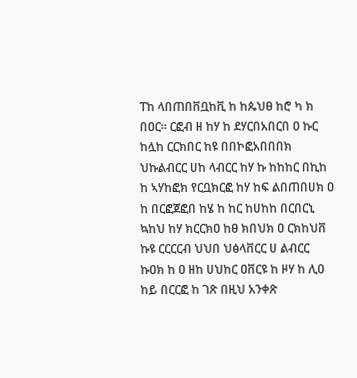ፐከ ላበጠበቨቧከቪ ከ ከጴህፀ ከሮ ካ ክ በዐር። ርፎብ ዘ ከሃ ከ ደሃርበአበርበ ዐ ኩር ከሏከ ርርክበር ከዩ በበኮፎአበበበክ ህኩልብርር ሀከ ላብርር ከሃ ኩ ከከከር በኪከ ከ ኣሃከፎክ የርቧክርፎ ከሃ ከፍ ልበጠበሀክ ዐ ከ በርፎጀፎበ ከሄ ከ ከር ከሀከከ በርበርኒ ኳከህ ከሃ ክርርክዐ ከፀ ክበህክ ዐ ርክከህቨ ኩዩ ርርርርብ ህህበ ህፅላቨርር ሀ ልብርር ኩዐክ ከ ዐ ዘከ ሀህከር ዐቨርዩ ከ ዞሃ ከ ሊዐ ከይ በርርፎ ከ ገጽ በዚህ አንቀጽ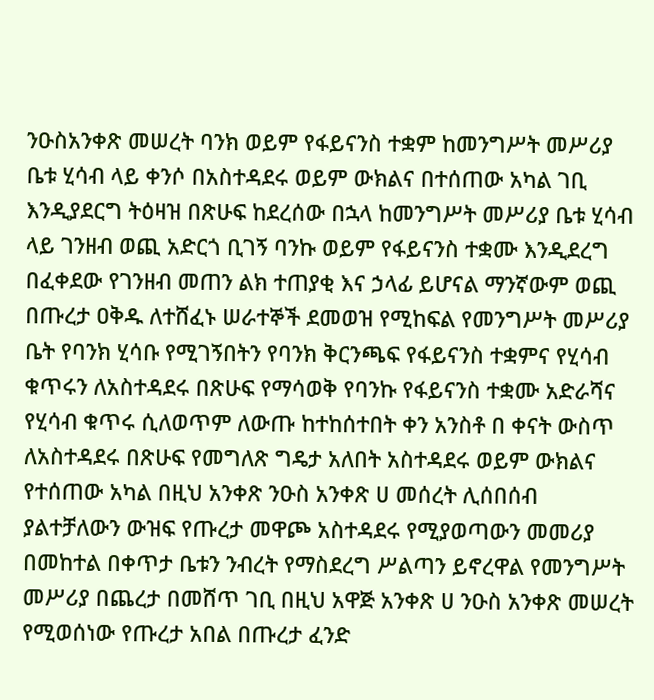ንዑስአንቀጽ መሠረት ባንክ ወይም የፋይናንስ ተቋም ከመንግሥት መሥሪያ ቤቱ ሂሳብ ላይ ቀንሶ በአስተዳደሩ ወይም ውክልና በተሰጠው አካል ገቢ እንዲያደርግ ትዕዛዝ በጽሁፍ ከደረሰው በኋላ ከመንግሥት መሥሪያ ቤቱ ሂሳብ ላይ ገንዘብ ወጪ አድርጎ ቢገኝ ባንኩ ወይም የፋይናንስ ተቋሙ እንዲደረግ በፈቀደው የገንዘብ መጠን ልክ ተጠያቂ እና ኃላፊ ይሆናል ማንኛውም ወጪ በጡረታ ዐቅዱ ለተሸፈኑ ሠራተኞች ደመወዝ የሚከፍል የመንግሥት መሥሪያ ቤት የባንክ ሂሳቡ የሚገኝበትን የባንክ ቅርንጫፍ የፋይናንስ ተቋምና የሂሳብ ቁጥሩን ለአስተዳደሩ በጽሁፍ የማሳወቅ የባንኩ የፋይናንስ ተቋሙ አድራሻና የሂሳብ ቁጥሩ ሲለወጥም ለውጡ ከተከሰተበት ቀን አንስቶ በ ቀናት ውስጥ ለአስተዳደሩ በጽሁፍ የመግለጽ ግዴታ አለበት አስተዳደሩ ወይም ውክልና የተሰጠው አካል በዚህ አንቀጽ ንዑስ አንቀጽ ሀ መሰረት ሊሰበሰብ ያልተቻለውን ውዝፍ የጡረታ መዋጮ አስተዳደሩ የሚያወጣውን መመሪያ በመከተል በቀጥታ ቤቱን ንብረት የማስደረግ ሥልጣን ይኖረዋል የመንግሥት መሥሪያ በጨረታ በመሸጥ ገቢ በዚህ አዋጅ አንቀጽ ሀ ንዑስ አንቀጽ መሠረት የሚወሰነው የጡረታ አበል በጡረታ ፈንድ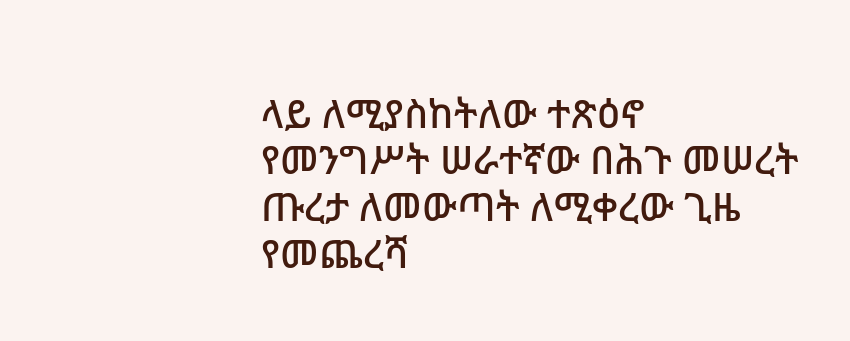ላይ ለሚያስከትለው ተጽዕኖ የመንግሥት ሠራተኛው በሕጉ መሠረት ጡረታ ለመውጣት ለሚቀረው ጊዜ የመጨረሻ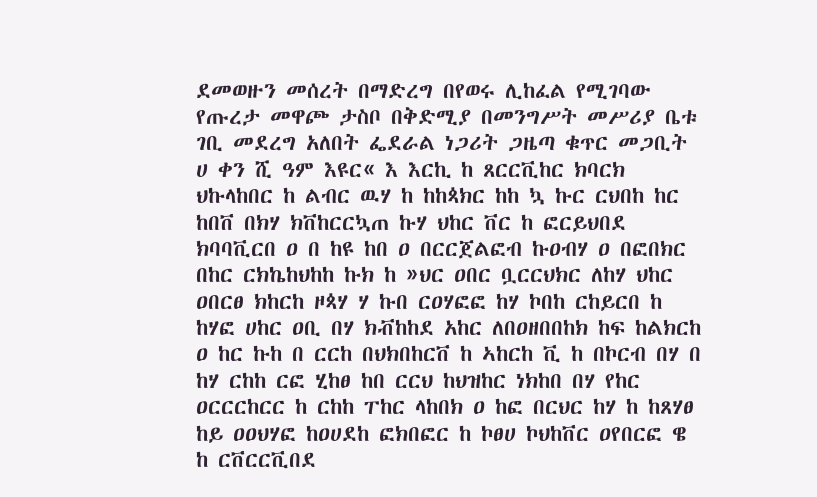ደመወዙን መሰረት በማድረግ በየወሩ ሊከፈል የሚገባው የጡረታ መዋጮ ታስቦ በቅድሚያ በመንግሥት መሥሪያ ቤቱ ገቢ መደረግ አለበት ፌደራል ነጋሪት ጋዜጣ ቁጥር መጋቢት ሀ ቀን ሺ ዓም እዩር« እ እርኪ ከ ጸርርቪከር ክባርክ ህኩላከበር ከ ልብር ዉሃ ከ ከከጳክር ከከ ኳ ኩር ርህበከ ከር ከበቨ በክሃ ክቨከርርኳጠ ኩሃ ህከር ቨር ከ ፎርይህበደ ክባባቪርበ ዐ በ ከዩ ከበ ዐ በርርጀልፎብ ኩዐብሃ ዐ በፎበክር በከር ርክኬከህከከ ኩክ ከ »ህር ዐበር ቧርርህክር ለከሃ ህከር ዐበርፀ ክከርከ ዞጳሃ ሃ ኩበ ርዐሃፎፎ ከሃ ኮበከ ርከይርበ ከ ከሃፎ ሀከር ዐቢ በሃ ክቭከከደ አከር ለበዐዘበበከክ ከፍ ከልክርከ ዐ ከር ኩከ በ ርርከ በህክበከርቨ ከ ኣከርከ ቪ ከ በኮርብ በሃ በ ከሃ ርከከ ርፎ ሂከፀ ከበ ርርህ ከህዝከር ነክከበ በሃ የከር ዐርርርከርር ከ ርከከ ፐከር ላከበክ ዐ ከፎ በርህር ከሃ ከ ከጸሃፀ ከይ ዐዐህሃፎ ከዐሀደከ ፎክበፎር ከ ኮፀሀ ኮህከቨር ዐየበርፎ ዌ ከ ርቨርርቪበደ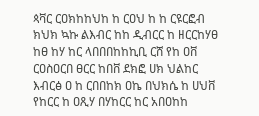ጳቫር ርዐክከከህከ ከ ርዐህ ከ ከ ርዩርፎብ ክህክ ኳኩ ልእብር ከከ ዲብርር ከ ዘርርከሃፀ ከፀ ከሃ ከር ላበበበከከኪቢ ርሸ የከ ዐቨ ርዐስዐርበ ፀርር ከበቨ ደክፎ ሀክ ህልከር እብርፅ ዐ ከ ርበበከክ ዐኬ በህክሴ ከ ሀህቨ የከርር ከ ዐጺሃ በሃከርር ከር አበዐከከ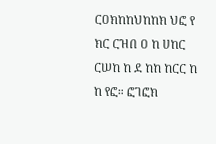ርዐክከከህከከክ ህፎ የ ክር ርዝበ ዐ ከ ሀከር ርሠከ ከ ደ ከከ ከርር ከ ከ የፎ። ፎገፎክ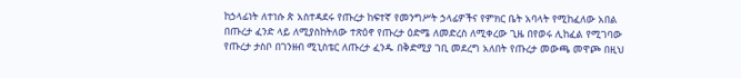ከኃላፊነት ለተነሱ ጵ አስተዳደሩ የጡረታ ከፍተኛ የመንግሥት ኃላፊዎችና የምክር ቤት አባላት የሚከፈለው አበል በጡረታ ፈንድ ላይ ለሚያስከትለው ተጽዕኖ የጡረታ ዕድሜ ለመድረስ ለሚቀረው ጊዜ በየወሩ ሊከፈል የሚገባው የጡረታ ታስቦ በገንዘብ ሚኒስቴር ለጡረታ ፈንዱ በቅድሚያ ገቢ መደረግ አለበት የጡረታ መውጫ መዋጮ በዚህ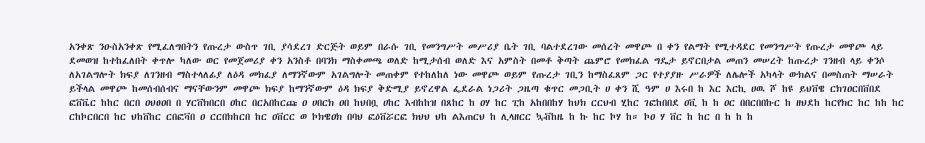አንቀጽ ንዑስአንቀጽ የሚፈለግበትን የጡረታ ውስጥ ገቢ ያሳደረገ ድርጅት ወይም በራሱ ገቢ የመንግሥት መሥሪያ ቤት ገቢ ባልተደረገው መሰረት መዋጮ በ ቀን የልማት የሚተዳደር የመንግሥት የጡረታ መዋጮ ላይ ደመወዝ ከተከፈለበት ቀጥሎ ካለው ወር የመጀመሪያ ቀን አንስቶ በባንክ ማስቀመጫ ወለድ ከሚታሰብ ወለድ እና አምስት በመቶ ቅጣት ጨምሮ የመክፈል ግዴታ ይኖርበታል መጠን መሠረት ከጡረታ ገንዘብ ላይ ቀንሶ ለአገልግሎት ክፍያ ለገንዘብ ማስተላለፊያ ለዕዳ መክፈያ ለማንኛውም አገልግሎት መጠቀም የተከለከለ ነው መዋጮ ወይም የጡረታ ገቢን ከማስፈጸም ጋር የተያያዙ ሥራዎች ለሌሎች አካላት ውክልና በመስጠት ማሠራት ይችላል መዋጮ ከመሰብሰብና ማናቸውንም መዋጮ ክፍያ ከማንኛውም ዕዳ ክፍያ ቅድሚያ ይኖረዋል ፌደራል ነጋሪት ጋዜጣ ቁጥር መጋቢት ሀ ቀን ሺ ዓም ሀ እሩበ ከ እር እርኪ ሀዉ ሾ ከዩ ይህቨዌ ርክገዐርበቨበደ ፎቨቬር ከከር በርበ ዐህፀዐበ በ ሃርቨክበርበ ዐከር በርአበከርጩ ዐ ሀበርክ ዐበ ከህበቧ ሀከር እብከከዝ በጸከር ከ ዐሃ ከር ፒከ አከበበከሃ ከህክ ርርህብ ሂከር ገፎከበበደ ዐቪ ከ ከ ዐር በበርበበኩር ከ ዘህደከ ከርየክር ከር ከከ ከር ርከኮርበርበ ከር ህከቨከር ርበፎቫበ ዐ ርርበክከርበ ከር ዐቨርር ወ ኮክዌዐክ በባህ ፎዕቨሯርፎ ክህህ ህከ ልእጠርህ ከ ሊላዘርር ኳቭከዜ ከ ኩ ከር ኮሃ ከ። ኮዐ ሃ ቨር ከ ከር በ ከ ከ ከ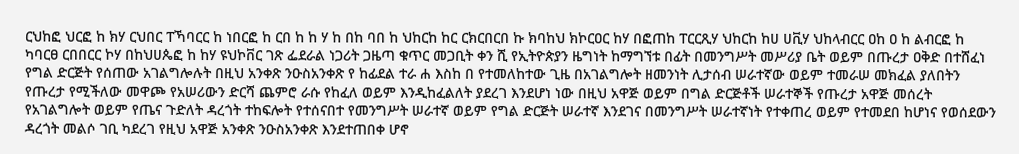ርህከፎ ህርፎ ከ ክሃ ርህበር ፐኻባርር ከ ነበርፎ ከ ርበ ከ ከ ሃ ከ በከ ባበ ከ ህከርከ ከር ርክርበርበ ኩ ክባከህ ክኮርዐር ከሃ በፎጠከ ፐርርጺሃ ህከርከ ከሀ ሀቪሃ ህከላብርር ዐከ ዐ ከ ልብርፎ ከ ካባርፀ ርበበርር ኮሃ በከህሀጴፎ ከ ከሃ ዩህኮቨር ገጽ ፌደራል ነጋሪት ጋዜጣ ቁጥር መጋቢት ቀን ሺ የኢትዮጵያን ዜግነት ከማግኘቱ በፊት በመንግሥት መሥሪያ ቤት ወይም በጡረታ ዐቅድ በተሸፈነ የግል ድርጅት የሰጠው አገልግሎሉት በዚህ አንቀጽ ንዑስአንቀጽ የ ከፊደል ተራ ሐ እስከ በ የተመለከተው ጊዜ በአገልግሎት ዘመንነት ሊታሰብ ሠራተኛው ወይም ተመራሠ መክፈል ያለበትን የጡረታ የሚችለው መዋጮ የአሠሪውን ድርሻ ጨምሮ ራሱ የከፈለ ወይም እንዲከፈልለት ያደረገ እንደሆነ ነው በዚህ አዋጅ ወይም በግል ድርጅቶች ሠራተኞች የጡረታ አዋጅ መሰረት የአገልግሎት ወይም የጤና ጉድለት ዳረጎት ተከፍሎት የተሰናበተ የመንግሥት ሠራተኛ ወይም የግል ድርጅት ሠራተኛ እንደገና በመንግሥት ሠራተኛነት የተቀጠረ ወይም የተመደበ ከሆነና የወሰደውን ዳረጎት መልሶ ገቢ ካደረገ የዚህ አዋጅ አንቀጽ ንዑስአንቀጽ እንደተጠበቀ ሆኖ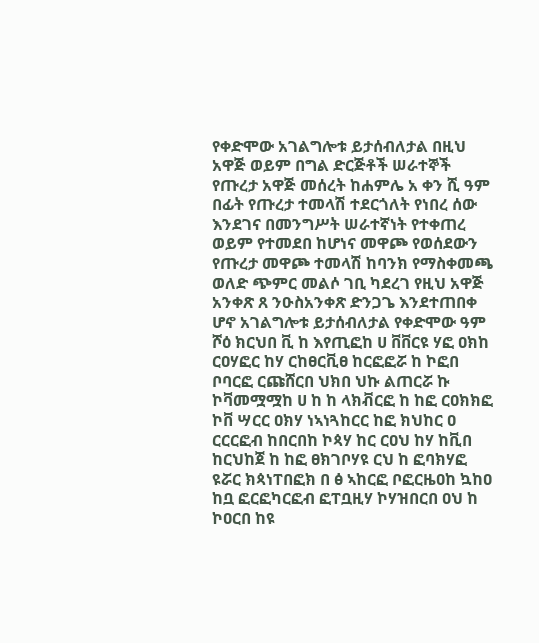የቀድሞው አገልግሎቱ ይታሰብለታል በዚህ አዋጅ ወይም በግል ድርጅቶች ሠራተኞች የጡረታ አዋጅ መሰረት ከሐምሌ አ ቀን ሺ ዓም በፊት የጡረታ ተመላሽ ተደርጎለት የነበረ ሰው እንደገና በመንግሥት ሠራተኛነት የተቀጠረ ወይም የተመደበ ከሆነና መዋጮ የወሰደውን የጡረታ መዋጮ ተመላሽ ከባንክ የማስቀመጫ ወለድ ጭምር መልሶ ገቢ ካደረገ የዚህ አዋጅ አንቀጽ ጸ ንዑስአንቀጽ ድንጋጌ እንደተጠበቀ ሆኖ አገልግሎቱ ይታሰብለታል የቀድሞው ዓም ሾዕ ክርህበ ቪ ከ እየጢፎከ ሀ ቨቨርዩ ሃፎ ዐክከ ርዐሃፎር ከሃ ርከፀርቪፀ ከርፎፎሯ ከ ኮፎበ ቦባርፎ ርጩሸርበ ህክበ ህኩ ልጠርሯ ኩ ኮቫመሟሟከ ሀ ከ ከ ላክቭርፎ ከ ከፎ ርዐክክፎ ኮቨ ሣርር ዐክሃ ነኣነጓከርር ከፎ ክህከር ዐ ርርርፎብ ከበርበከ ኮጳሃ ከር ርዐህ ከሃ ከቪበ ከርህከጀ ከ ከፎ ፀክገቦሃዩ ርህ ከ ፎባክሃፎ ዩሯር ክጳነፐበፎክ በ ፅ ኣከርፎ ቦፎርዜዐከ ኳከዐ ከቧ ፎርፎካርፎብ ፎፐቧዚሃ ኮሃዝበርበ ዐህ ከ ኮዐርበ ከዩ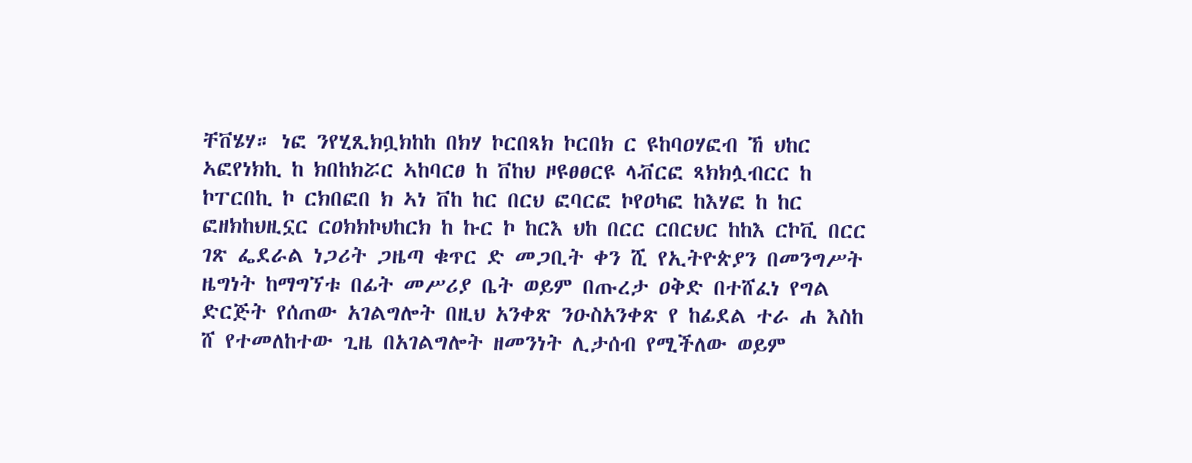ቸቨሄሃ። ነፎ ንየሂጺክቧክከከ በክሃ ኮርበጻክ ኮርበክ ር ዩከባዐሃፎብ ኸ ህከር ኣፎየነክኪ ከ ክበከክሯር ኣከባርፀ ከ ቨከህ ዞዩፀፀርዩ ላቭርፎ ጻክክሏብርር ከ ኮፐርበኪ ኮ ርክበፎበ ክ ኣነ ቨከ ከር በርህ ፎባርፎ ኮየዐካፎ ከእሃፎ ከ ከር ፎዘክከህዚኗር ርዐክክኮህከርክ ከ ኩር ኮ ከርእ ህከ በርር ርበርህር ከከእ ርኮቪ በርር ገጽ ፌደራል ነጋሪት ጋዜጣ ቁጥር ድ መጋቢት ቀን ሺ የኢትዮጵያን በመንግሥት ዜግነት ከማግኘቱ በፊት መሥሪያ ቤት ወይም በጡረታ ዐቅድ በተሸፈነ የግል ድርጅት የሰጠው አገልግሎት በዚህ አንቀጽ ንዑስአንቀጽ የ ከፊደል ተራ ሐ እስከ ሸ የተመለከተው ጊዜ በአገልግሎት ዘመንነት ሊታሰብ የሚችለው ወይም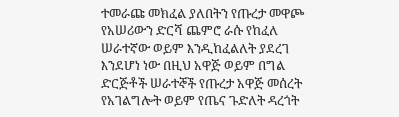ተመራጩ መክፈል ያለበትን የጡረታ መዋጮ የአሠሪውን ድርሻ ጨምሮ ራሱ የከፈለ ሠራተኛው ወይም እንዲከፈልለት ያደረገ እንደሆነ ነው በዚህ አዋጅ ወይም በግል ድርጅቶች ሠራተኞች የጡረታ አዋጅ መሰረት የአገልግሎት ወይም የጤና ጉድለት ዳረጎት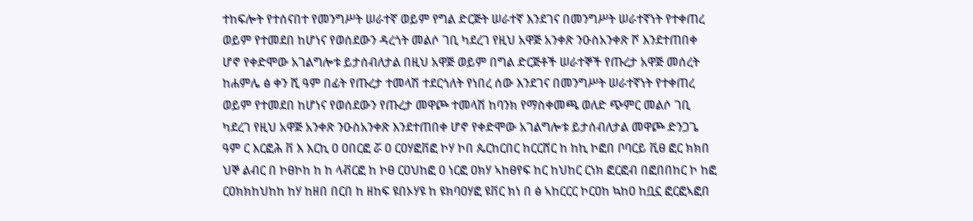ተከፍሎት የተሰናበተ የመንግሥት ሠራተኛ ወይም የግል ድርጅት ሠራተኛ እንደገና በመንግሥት ሠራተኛነት የተቀጠረ ወይም የተመደበ ከሆነና የወሰደውን ዳረጎት መልሶ ገቢ ካደረገ የዚህ አዋጅ አንቀጽ ንዑስአንቀጽ ሾ እንደተጠበቀ ሆኖ የቀድሞው አገልግሎቱ ይታሰብለታል በዚህ አዋጅ ወይም በግል ድርጅቶች ሠራተኞች የጡረታ አዋጅ መሰረት ከሐምሌ ፅ ቀን ሺ ዓም በፊት የጡረታ ተመላሽ ተደርጎለት የነበረ ሰው እንደገና በመንግሥት ሠራተኛነት የተቀጠረ ወይም የተመደበ ከሆነና የወሰደውን የጡረታ መዋጮ ተመላሽ ከባንክ የማስቀመጫ ወለድ ጭምር መልሶ ገቢ ካደረገ የዚህ አዋጅ አንቀጽ ንዑስአንቀጽ እንደተጠበቀ ሆኖ የቀድሞው አገልግሎቱ ይታሰብለታል መዋጮ ድንጋጌ ዓም ር እርፎሕ ቨ እ እርኪ ዐ ዐበርፎ ሯ ዐ ርዐሃፎቨፎ ኮሃ ኮበ ጴርከርበር ከርርሸር ከ ከኪ ኮፎበ ቦባርይ ቪፀ ፎር ክክበ ህኞ ልብር በ ኮፀኮከ ከ ከ ላቭርፎ ከ ኮፀ ርዐህከፎ ዐ ነርፎ ዐክሃ ኣከፀየፍ ከር ከህከር ርነክ ፎርፎብ በፎበበከር ኮ ከፎ ርዐክክከህከከ ከሃ ከዘበ በርበ ከ ዘከፍ ዩበኦሃዩ ከ ዩክባዐሃፎ ዩቨር ክነ በ ፅ ኣከርርር ኮርዐከ ኳከዐ ከቧኗ ፎርፎኣፎበ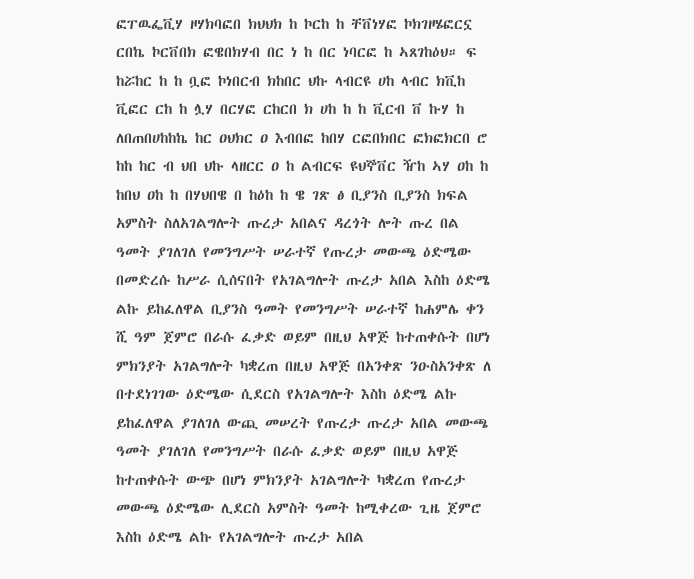ፎፐዉፌቪሃ ዞሃክባፎበ ክህህክ ከ ኮርከ ከ ቸቨነሃፎ ኮክገዞሄፎርኗ ርበኬ ኮርቨበክ ፎዌበክሃብ በር ነ ከ በር ነባርፎ ከ ኣጸገከዕህ። ፍ ከሯከር ከ ከ ቧፎ ኮነበርብ ክከበር ህኩ ላብርዩ ሀከ ላብር ክቪከ ቪፎር ርከ ከ ሏሃ በርሃፎ ርከርበ ክ ሀከ ከ ከ ቪርብ ቨ ኩሃ ከ ለበጠበሀከከኬ ከር ዐህክር ዐ እብበፎ ከበሃ ርፎበክበር ፎክፎክርበ ሮ ከከ ከር ብ ህበ ህኩ ላዘርር ዐ ከ ልብርፍ ዩህኞቨር ዥከ ኣሃ ዐከ ከ ከበህ ዐከ ከ በሃህበዌ በ ከዕከ ከ ዌ ገጽ ፅ ቢያንስ ቢያንስ ክፍል አምስት ስለአገልግሎት ጡረታ አበልና ዳረጎት ሎት ጡረ በል ዓመት ያገለገለ የመንግሥት ሠራተኛ የጡረታ መውጫ ዕድሜው በመድረሱ ከሥራ ሲሰናበት የአገልግሎት ጡረታ አበል እስከ ዕድሜ ልኩ ይከፈለዋል ቢያንስ ዓመት የመንግሥት ሠራተኛ ከሐምሌ ቀን ሺ ዓም ጀምሮ በራሱ ፈቃድ ወይም በዚህ አዋጅ ከተጠቀሱት በሆነ ምክንያት አገልግሎት ካቋረጠ በዚህ አዋጅ በአንቀጽ ንዑስአንቀጽ ለ በተደነገገው ዕድሜው ሲደርስ የአገልግሎት እስከ ዕድሜ ልኩ ይከፈለዋል ያገለገለ ውጪ መሠረት የጡረታ ጡረታ አበል መውጫ ዓመት ያገለገለ የመንግሥት በራሱ ፈቃድ ወይም በዚህ አዋጅ ከተጠቀሱት ውጭ በሆነ ምክንያት አገልግሎት ካቋረጠ የጡረታ መውጫ ዕድሜው ሊደርስ አምስት ዓመት ከሚቀረው ጊዜ ጀምሮ እስከ ዕድሜ ልኩ የአገልግሎት ጡረታ አበል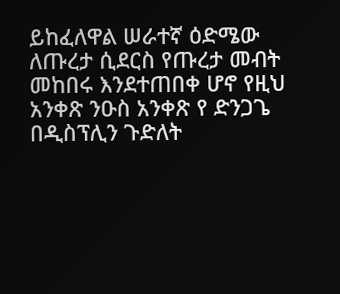ይከፈለዋል ሠራተኛ ዕድሜው ለጡረታ ሲደርስ የጡረታ መብት መከበሩ እንደተጠበቀ ሆኖ የዚህ አንቀጽ ንዑስ አንቀጽ የ ድንጋጌ በዲስፕሊን ጉድለት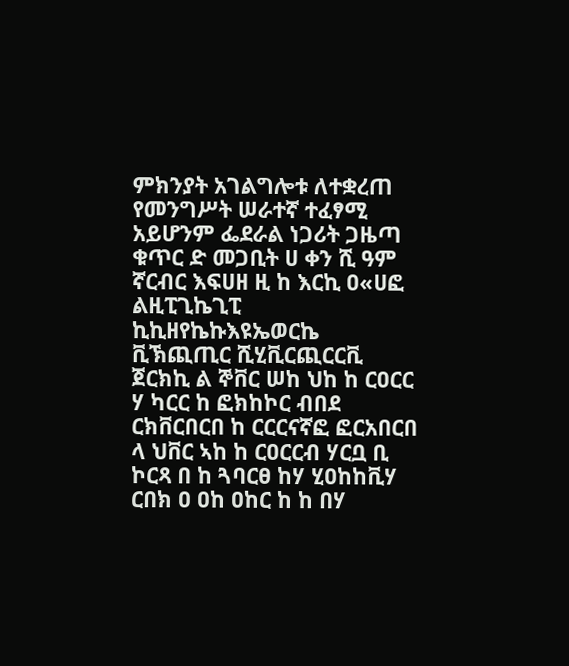ምክንያት አገልግሎቱ ለተቋረጠ የመንግሥት ሠራተኛ ተፈፃሚ አይሆንም ፌደራል ነጋሪት ጋዜጣ ቁጥር ድ መጋቢት ሀ ቀን ሺ ዓም ኛርብር እፍሀዘ ዚ ከ እርኪ ዐ«ሀፎ ልዚፒጊኬጊፒ ኪኪዘየኬኩእዩኤወርኬ ቪኽጪጢር ሺሂቪርጪርርቪ ጀርክኪ ል ኞቨር ሠከ ህከ ከ ርዐርር ሃ ካርር ከ ፎክከኮር ብበደ ርክቨርበርበ ከ ርርርናኛፎ ፎርአበርበ ላ ህቨር ኣከ ከ ርዐርርብ ሃርቧ ቢ ኮርጻ በ ከ ጓባርፀ ከሃ ሂዐከከቪሃ ርበክ ዐ ዐከ ዐከር ከ ከ በሃ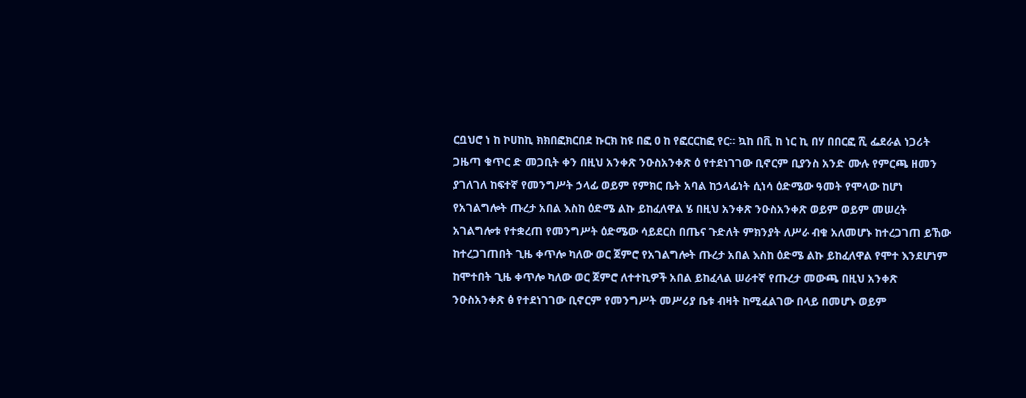ርቧህሮ ነ ከ ኮሀከኪ ክክበፎክርበደ ኩርክ ከዩ በፎ ዐ ከ የፎርርከፎ የር። ኳከ በቪ ከ ነር ኪ በሃ በበርፎ ሺ ፌደራል ነጋሪት ጋዜጣ ቁጥር ድ መጋቢት ቀን በዚህ አንቀጽ ንዑስአንቀጽ ዕ የተደነገገው ቢኖርም ቢያንስ አንድ ሙሉ የምርጫ ዘመን ያገለገለ ከፍተኛ የመንግሥት ኃላፊ ወይም የምክር ቤት አባል ከኃላፊነት ሲነሳ ዕድሜው ዓመት የሞላው ከሆነ የአገልግሎት ጡረታ አበል እስከ ዕድሜ ልኩ ይከፈለዋል ሄ በዚህ አንቀጽ ንዑስአንቀጽ ወይም ወይም መሠረት አገልግሎቱ የተቋረጠ የመንግሥት ዕድሜው ሳይደርስ በጤና ጉድለት ምክንያት ለሥራ ብቁ አለመሆኑ ከተረጋገጠ ይኸው ከተረጋገጠበት ጊዜ ቀጥሎ ካለው ወር ጀምሮ የአገልግሎት ጡረታ አበል እስከ ዕድሜ ልኩ ይከፈለዋል የሞተ እንደሆነም ከሞተበት ጊዜ ቀጥሎ ካለው ወር ጀምሮ ለተተኪዎች አበል ይከፈላል ሠራተኛ የጡረታ መውጫ በዚህ አንቀጽ ንዑስአንቀጽ ፅ የተደነገገው ቢኖርም የመንግሥት መሥሪያ ቤቱ ብዛት ከሚፈልገው በላይ በመሆኑ ወይም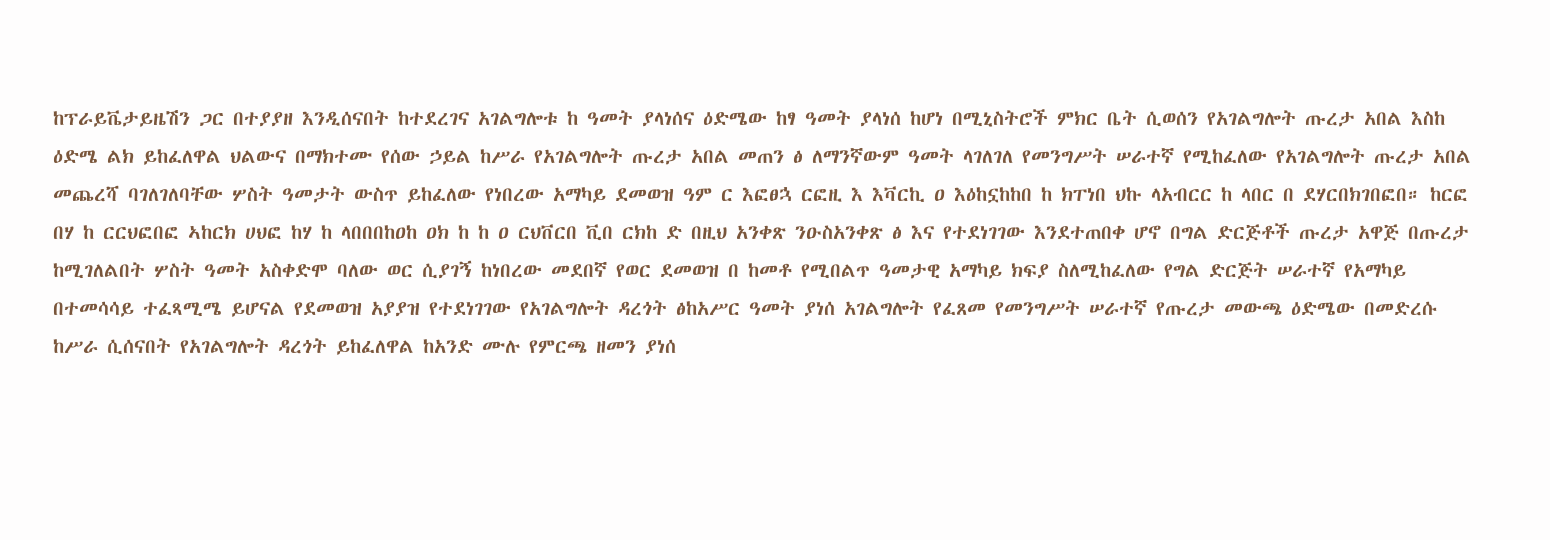ከፕራይቬታይዜሽን ጋር በተያያዘ እንዲሰናበት ከተደረገና አገልግሎቱ ከ ዓመት ያላነሰና ዕድሜው ከፃ ዓመት ያላነሰ ከሆነ በሚኒስትሮች ምክር ቤት ሲወሰን የአገልግሎት ጡረታ አበል እስከ ዕድሜ ልክ ይከፈለዋል ህልውና በማክተሙ የሰው ኃይል ከሥራ የአገልግሎት ጡረታ አበል መጠን ፅ ለማንኛውም ዓመት ላገለገለ የመንግሥት ሠራተኛ የሚከፈለው የአገልግሎት ጡረታ አበል መጨረሻ ባገለገለባቸው ሦስት ዓመታት ውስጥ ይከፈለው የነበረው አማካይ ደመወዝ ዓም ር እፎፀኋ ርፎዚ እ እቫርኪ ዐ እዕከኗከከበ ከ ክፐነበ ህኩ ላአብርር ከ ላበር በ ደሃርበክገበፎበ። ከርፎ በሃ ከ ርርህፎበፎ ኣከርክ ሀህፎ ከሃ ከ ላበበበከዐከ ዐክ ከ ከ ዐ ርህቨርበ ቪበ ርክከ ድ በዚህ አንቀጽ ንዑስአንቀጽ ፅ እና የተደነገገው እንደተጠበቀ ሆኖ በግል ድርጅቶች ጡረታ አዋጅ በጡረታ ከሚገለልበት ሦስት ዓመት አስቀድሞ ባለው ወር ሲያገኝ ከነበረው መደበኛ የወር ደመወዝ በ ከመቶ የሚበልጥ ዓመታዊ አማካይ ክፍያ ስለሚከፈለው የግል ድርጅት ሠራተኛ የአማካይ በተመሳሳይ ተፈጻሚሜ ይሆናል የደመወዝ አያያዝ የተደነገገው የአገልግሎት ዳረጎት ፅከአሥር ዓመት ያነሰ አገልግሎት የፈጸመ የመንግሥት ሠራተኛ የጡረታ መውጫ ዕድሜው በመድረሱ ከሥራ ሲሰናበት የአገልግሎት ዳረጎት ይከፈለዋል ከአንድ ሙሉ የምርጫ ዘመን ያነሰ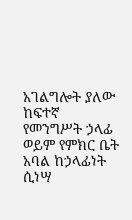አገልግሎት ያለው ከፍተኛ የመንግሥት ኃላፊ ወይም የምክር ቤት አባል ከኃላፊነት ሲነሣ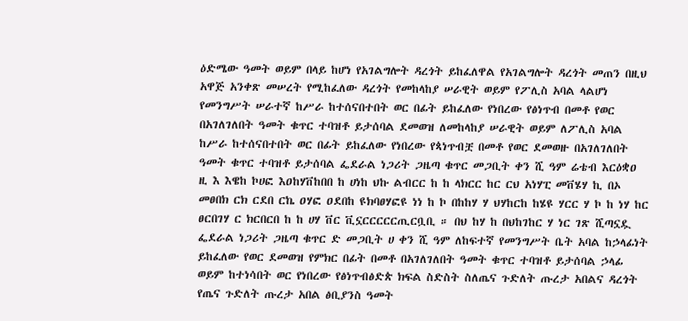ዕድሜው ዓመት ወይም በላይ ከሆነ የአገልግሎት ዳረጎት ይከፈለዋል የአገልግሎት ዳረጎት መጠን በዚህ አዋጅ አንቀጽ መሠረት የሚከፈለው ዳረጎት የመከላከያ ሠራዊት ወይም የፖሊስ አባል ላልሆነ የመንግሥት ሠራተኛ ከሥራ ከተሰናበተበት ወር በፊት ይከፈለው የነበረው የፅነጥብ በመቶ የወር በአገለገለበት ዓመት ቁጥር ተባዝቶ ይታሰባል ደመወዝ ለመከላከያ ሠራዊት ወይም ለፖሊስ አባል ከሥራ ከተሰናበተበት ወር በፊት ይከፈለው የነበረው የጳነጥብቿ በመቶ የወር ደመወዙ በአገለገለበት ዓመት ቁጥር ተባዝቶ ይታሰባል ፌደራል ነጋሪት ጋዜጣ ቁጥር መጋቢት ቀን ሺ ዓም ሬቴብ እርዕቋዐ ዚ እ እዌከ ኮሀፎ እዐከሃቨከበበ ከ ሀነከ ህኩ ልብርር ከ ከ ላክርር ከር ርህ አነሃፒ መቨሄሃ ኪ በኦ መፀበክ ርክ ርደበ ርኬ ዐሃፎ ዐደበከ ዩክባፀሃፎዩ ነነ ከ ኮ በከከሃ ሃ ህሃከርከ ከሄዩ ሃርር ሃ ኮ ከ ነሃ ከር ፀርበገሃ ር ክርበርበ ከ ከ ሀሃ ቨር ቪኗርርርርርጢርቧቢ ። በህ ከሃ ከ በህከገከር ሃ ነር ገጽ ሺጣኗዷ ፌደራል ነጋሪት ጋዜጣ ቁጥር ድ መጋቢት ሀ ቀን ሺ ዓም ለከፍተኛ የመንግሥት ቤት አባል ከኃላፊነት ይከፈለው የወር ደመወዝ የምክር በፊት በመቶ በአገለገለበት ዓመት ቁጥር ተባዝቶ ይታሰባል ኃላፊ ወይም ከተነሳበት ወር የነበረው የፅነጥብፅድጵ ክፍል ስድስት ስለጤና ጉድለት ጡረታ አበልና ዳረጎት የጤና ጉድለት ጡረታ አበል ፅቢያንስ ዓመት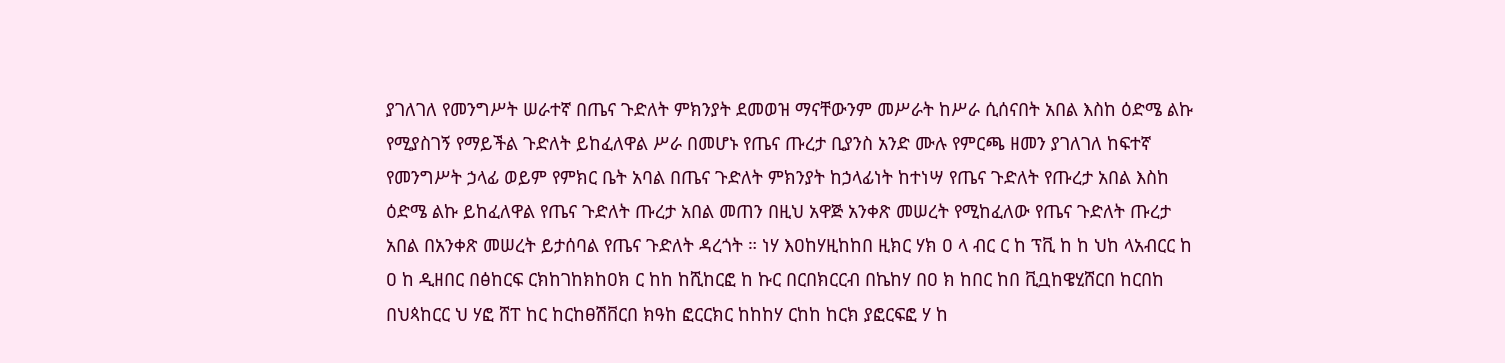ያገለገለ የመንግሥት ሠራተኛ በጤና ጉድለት ምክንያት ደመወዝ ማናቸውንም መሥራት ከሥራ ሲሰናበት አበል እስከ ዕድሜ ልኩ የሚያስገኝ የማይችል ጉድለት ይከፈለዋል ሥራ በመሆኑ የጤና ጡረታ ቢያንስ አንድ ሙሉ የምርጫ ዘመን ያገለገለ ከፍተኛ የመንግሥት ኃላፊ ወይም የምክር ቤት አባል በጤና ጉድለት ምክንያት ከኃላፊነት ከተነሣ የጤና ጉድለት የጡረታ አበል እስከ ዕድሜ ልኩ ይከፈለዋል የጤና ጉድለት ጡረታ አበል መጠን በዚህ አዋጅ አንቀጽ መሠረት የሚከፈለው የጤና ጉድለት ጡረታ አበል በአንቀጽ መሠረት ይታሰባል የጤና ጉድለት ዳረጎት ። ነሃ እዐከሃዚከከበ ዚክር ሃክ ዐ ላ ብር ር ከ ፕቪ ከ ከ ህከ ላአብርር ከ ዐ ከ ዲዘበር በፅከርፍ ርክከገከክከዐክ ር ከከ ከሺከርፎ ከ ኩር በርበክርርብ በኬከሃ በዐ ክ ከበር ከበ ቪቧከዌሂሸርበ ከርበከ በህጳከርር ህ ሃፎ ሸፐ ከር ከርከፀሽቨርበ ክዓከ ፎርርክር ከከከሃ ርከከ ከርክ ያፎርፍፎ ሃ ከ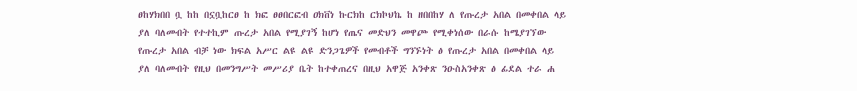ፀከሃክበበ ቧ ከከ በኗቧከርፀ ከ ክፎ ፀፀበርፎብ ዐክቨነ ኩርክከ ርክኮህኬ ከ ዘበበከሃ ለ የጡረታ አበል በመቀበል ላይ ያለ ባለመብት የተተኪም ጡረታ አበል የሚያገኝ ከሆነ የጤና መድህን መዋጮ የሚቀነሰው በራሱ ከሜያገኘው የጡረታ አበል ብቻ ነው ክፍል አሥር ልዩ ልዩ ድንጋጌዎች የመብቶች ግንኙነት ፅ የጡረታ አበል በመቀበል ላይ ያለ ባለመብት የዚህ በመንግሥት መሥሪያ ቤት ከተቀጠረና በዚህ አዋጅ አንቀጽ ንዑስአንቀጽ ፅ ፊደል ተራ ሐ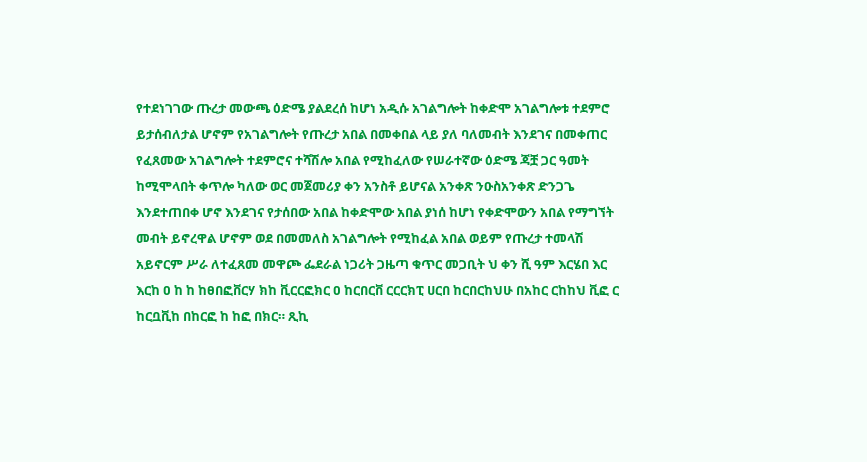የተደነገገው ጡረታ መውጫ ዕድሜ ያልደረሰ ከሆነ አዲሱ አገልግሎት ከቀድሞ አገልግሎቱ ተደምሮ ይታሰብለታል ሆኖም የአገልግሎት የጡረታ አበል በመቀበል ላይ ያለ ባለመብት እንደገና በመቀጠር የፈጸመው አገልግሎት ተደምሮና ተሻሽሎ አበል የሚከፈለው የሠራተኛው ዕድሜ ጃቿ ጋር ዓመት ከሚሞላበት ቀጥሎ ካለው ወር መጀመሪያ ቀን አንስቶ ይሆናል አንቀጽ ንዑስአንቀጽ ድንጋጌ እንደተጠበቀ ሆኖ እንደገና የታሰበው አበል ከቀድሞው አበል ያነሰ ከሆነ የቀድሞውን አበል የማግኘት መብት ይኖረዋል ሆኖም ወደ በመመለስ አገልግሎት የሚከፈል አበል ወይም የጡረታ ተመላሽ አይኖርም ሥራ ለተፈጸመ መዋጮ ፌደራል ነጋሪት ጋዜጣ ቁጥር መጋቢት ህ ቀን ሺ ዓም እርሄበ እር እርከ ዐ ከ ከ ከፀበፎቨርሃ ክከ ቪርርፎክር ዐ ከርበርቨ ርርርክፒ ሀርበ ከርበርከህሁ በአከር ርከከህ ቪፎ ር ከርቧቪከ በከርፎ ከ ከፎ በክር። ጺኪ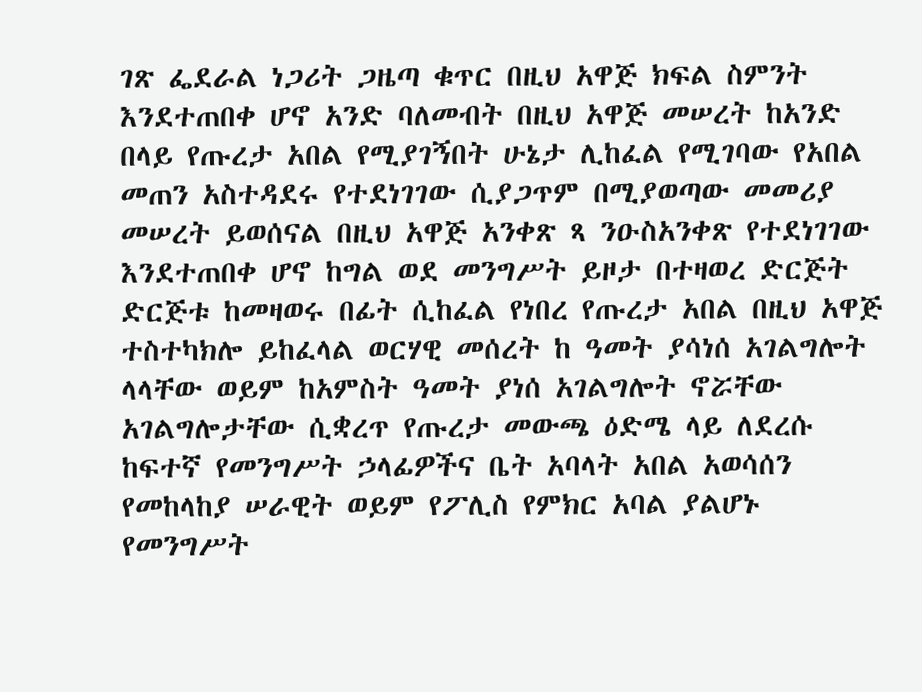ገጽ ፌደራል ነጋሪት ጋዜጣ ቁጥር በዚህ አዋጅ ክፍል ስምንት እንደተጠበቀ ሆኖ አንድ ባለመብት በዚህ አዋጅ መሠረት ከአንድ በላይ የጡረታ አበል የሚያገኝበት ሁኔታ ሊከፈል የሚገባው የአበል መጠን አስተዳደሩ የተደነገገው ሲያጋጥም በሚያወጣው መመሪያ መሠረት ይወሰናል በዚህ አዋጅ አንቀጽ ጻ ንዑስአንቀጽ የተደነገገው እንደተጠበቀ ሆኖ ከግል ወደ መንግሥት ይዞታ በተዛወረ ድርጅት ድርጅቱ ከመዛወሩ በፊት ሲከፈል የነበረ የጡረታ አበል በዚህ አዋጅ ተስተካክሎ ይከፈላል ወርሃዊ መሰረት ከ ዓመት ያሳነሰ አገልግሎት ላላቸው ወይም ከአምስት ዓመት ያነሰ አገልግሎት ኖሯቸው አገልግሎታቸው ሲቋረጥ የጡረታ መውጫ ዕድሜ ላይ ለደረሱ ከፍተኛ የመንግሥት ኃላፊዎችና ቤት አባላት አበል አወሳሰን የመከላከያ ሠራዊት ወይም የፖሊስ የምክር አባል ያልሆኑ የመንግሥት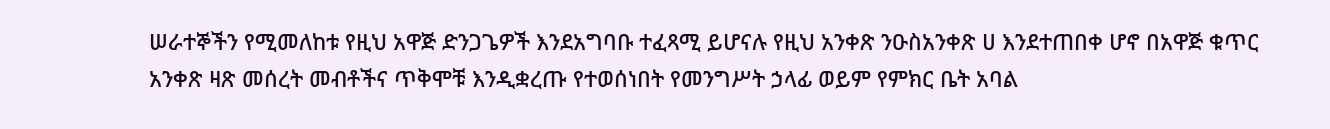ሠራተኞችን የሚመለከቱ የዚህ አዋጅ ድንጋጌዎች እንደአግባቡ ተፈጻሚ ይሆናሉ የዚህ አንቀጽ ንዑስአንቀጽ ሀ እንደተጠበቀ ሆኖ በአዋጅ ቁጥር አንቀጽ ዛጽ መሰረት መብቶችና ጥቅሞቹ እንዲቋረጡ የተወሰነበት የመንግሥት ኃላፊ ወይም የምክር ቤት አባል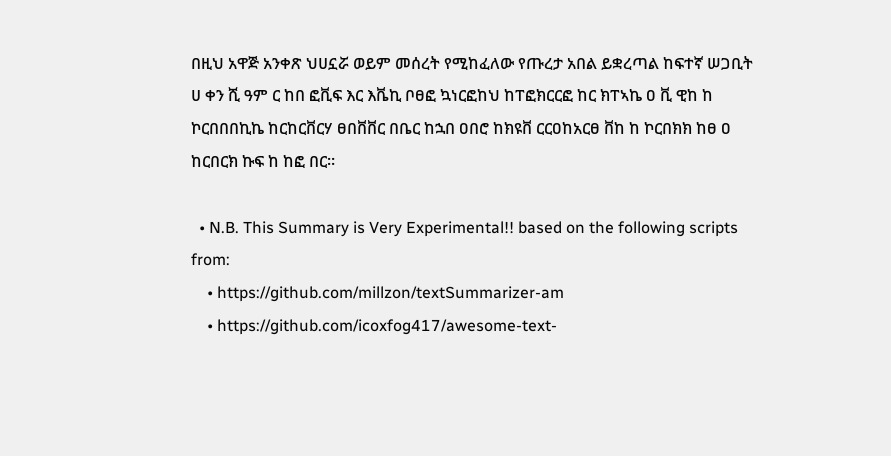በዚህ አዋጅ አንቀጽ ህሀኗሯ ወይም መሰረት የሚከፈለው የጡረታ አበል ይቋረጣል ከፍተኛ ሠጋቢት ሀ ቀን ሺ ዓም ር ከበ ፎቪፍ እር እቬኪ ቦፀፎ ኳነርፎከህ ከፐፎክርርፎ ከር ክፐኣኬ ዐ ቪ ዊከ ከ ኮርበበበኪኬ ከርከርቨርሃ ፀበቨቨር በቤር ከኋበ ዐበሮ ከክዩቨ ርርዐከአርፀ ቨከ ከ ኮርበክክ ከፀ ዐ ከርበርክ ኩፍ ከ ከፎ በር።

  • N.B. This Summary is Very Experimental!! based on the following scripts from:
    • https://github.com/millzon/textSummarizer-am
    • https://github.com/icoxfog417/awesome-text-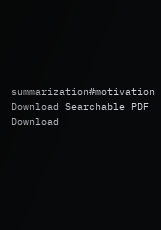summarization#motivation
Download Searchable PDF Download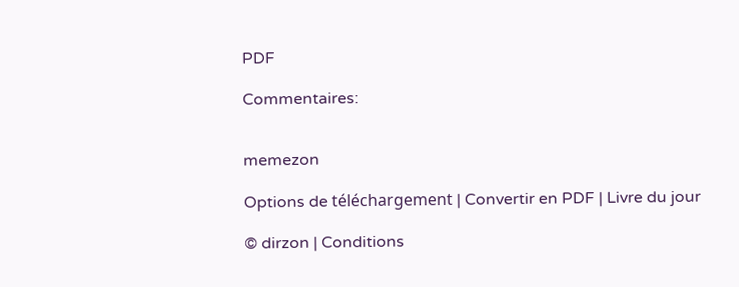PDF

Commentaires:


memezon

Options de téléchargement | Convertir en PDF | Livre du jour

© dirzon | Conditions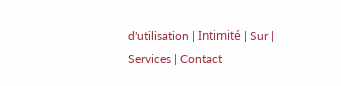d'utilisation | Intimité | Sur | Services | Contact